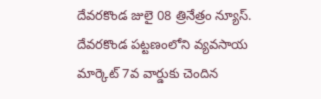దేవరకొండ జులై 08 త్రినేత్రం న్యూస్. దేవరకొండ పట్టణంలోని వ్యవసాయ మార్కెట్ 7వ వార్డుకు చెందిన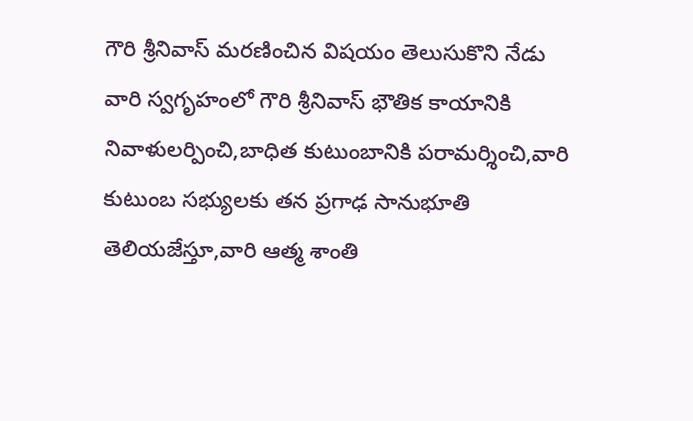గౌరి శ్రీనివాస్ మరణించిన విషయం తెలుసుకొని నేడు వారి స్వగృహంలో గౌరి శ్రీనివాస్ భౌతిక కాయానికి నివాళులర్పించి,బాధిత కుటుంబానికి పరామర్శించి,వారి కుటుంబ సభ్యులకు తన ప్రగాఢ సానుభూతి తెలియజేస్తూ,వారి ఆత్మ శాంతి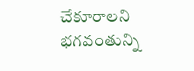చేకూరాలని భగవంతున్ని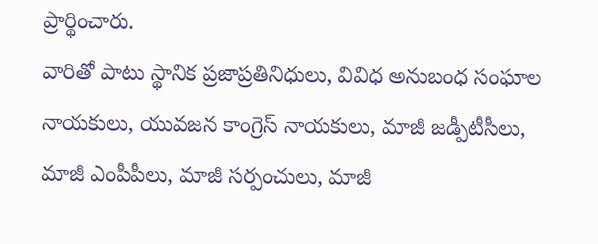ప్రార్థించారు.
వారితో పాటు స్థానిక ప్రజాప్రతినిధులు, వివిధ అనుబంధ సంఘాల నాయకులు, యువజన కాంగ్రెస్ నాయకులు, మాజీ జడ్పీటీసీలు, మాజీ ఎంపీపీలు, మాజీ సర్పంచులు, మాజీ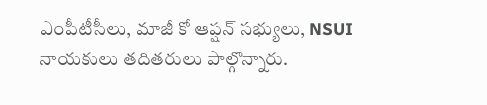ఎంపీటీసీలు, మాజీ కో ఆప్షన్ సభ్యులు, NSUI నాయకులు తదితరులు పాల్గొన్నారు.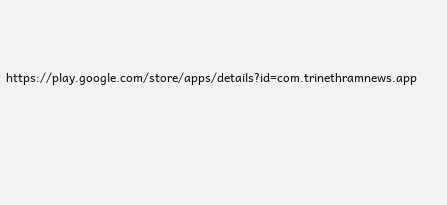https://play.google.com/store/apps/details?id=com.trinethramnews.app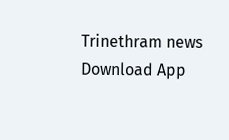Trinethram news
Download App